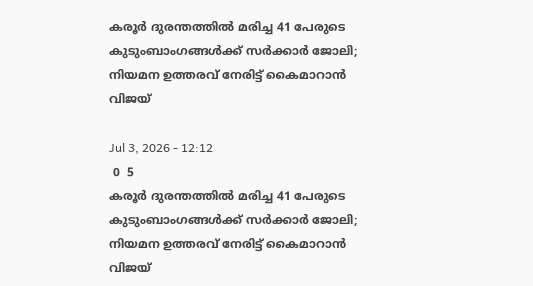കരൂർ ദുരന്തത്തിൽ മരിച്ച 41 പേരുടെ കുടുംബാംഗങ്ങൾക്ക് സർക്കാർ ജോലി; നിയമന ഉത്തരവ് നേരിട്ട് കൈമാറാൻ വിജയ്

Jul 3, 2026 - 12:12
 0  5
കരൂർ ദുരന്തത്തിൽ മരിച്ച 41 പേരുടെ കുടുംബാംഗങ്ങൾക്ക് സർക്കാർ ജോലി; നിയമന ഉത്തരവ് നേരിട്ട് കൈമാറാൻ വിജയ്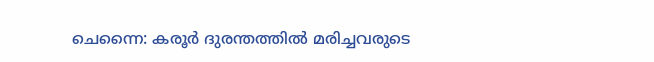ചെന്നൈ: കരൂർ ദുരന്തത്തിൽ മരിച്ചവരുടെ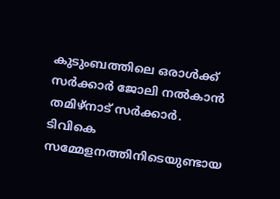കുടുംബത്തിലെ ഒരാൾക്ക് സർക്കാർ ജോലി നൽകാൻ തമിഴ്നാട് സർക്കാർ. ടിവികെ സമ്മേളനത്തിനിടെയുണ്ടായ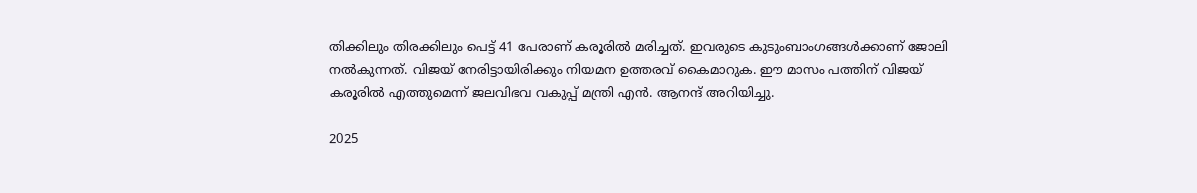തിക്കിലും തിരക്കിലും പെട്ട് 41 പേരാണ് കരൂരിൽ‌ മരിച്ചത്. ഇവരുടെ കുടുംബാംഗങ്ങൾക്കാണ് ജോലി നൽകുന്നത്. വിജയ് നേരിട്ടായിരിക്കും നിയമന ഉത്തരവ് കൈമാറുക. ഈ മാസം പത്തിന് വിജയ് കരൂരിൽ എത്തുമെന്ന് ജലവിഭവ വകുപ്പ് മന്ത്രി എൻ. ആനന്ദ് അറിയിച്ചു.

2025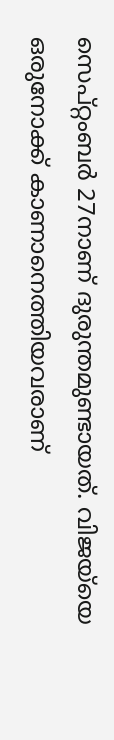സെപ്റ്റംബർ 27നാണ് ദുരുന്തമുണ്ടായത്. വിജയ്‌യെ ഒരുനോക്ക് കാണാനെത്തിയവരാണ്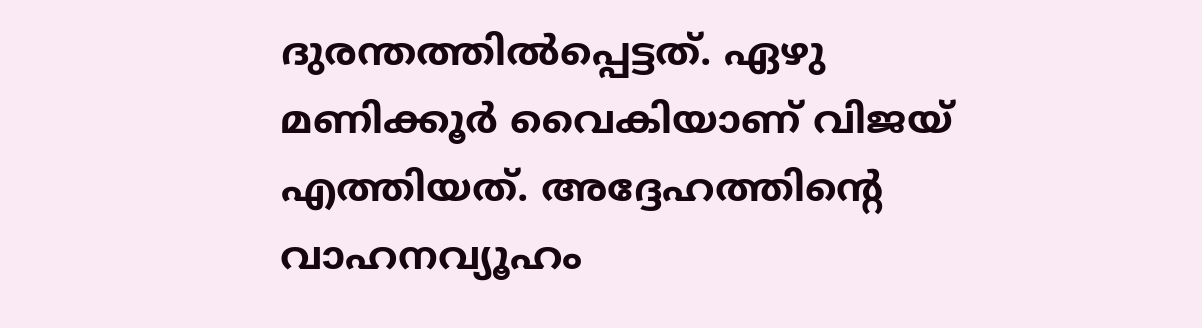ദുരന്തത്തിൽപ്പെട്ടത്. ഏഴു മണിക്കൂർ വൈകിയാണ് വിജയ് എത്തിയത്. അദ്ദേഹത്തിന്‍റെ വാഹനവ്യൂഹം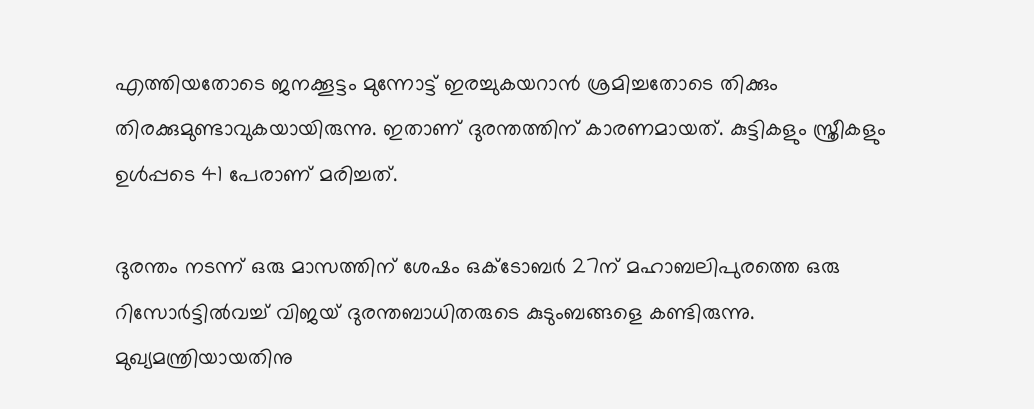എത്തിയതോടെ ജനക്കൂട്ടം മുന്നോട്ട് ഇരച്ചുകയറാൻ ശ്രമിച്ചതോടെ തിക്കും തിരക്കുമുണ്ടാവുകയായിരുന്നു. ഇതാണ് ദുരന്തത്തിന് കാരണമായത്. കുട്ടികളും സ്ത്രീകളും ഉൾപ്പടെ 41 പേരാണ് മരിച്ചത്.

ദുരന്തം നടന്ന് ഒരു മാസത്തിന് ശേഷം ഒക്‌ടോബർ 27ന് മഹാബലിപുരത്തെ ഒരു റിസോർട്ടിൽവച്ച് വിജയ് ദുരന്തബാധിതരുടെ കുടുംബങ്ങളെ കണ്ടിരുന്നു. മുഖ്യമന്ത്രിയായതിനു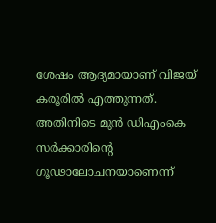ശേഷം ആദ്യമായാണ് വിജയ് കരൂരിൽ എത്തുന്നത്.
അതിനിടെ മുൻ ഡിഎംകെ സര്‍ക്കാരിന്‍റെ ഗൂഢാലോചനയാണെന്ന്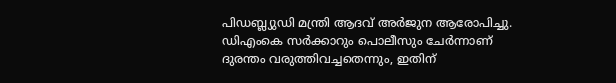പിഡബ്ല്യുഡി മന്ത്രി ആദവ് അർജുന ആരോപിച്ചു. ഡിഎംകെ സർക്കാറും പൊലീസും ചേർന്നാണ് ദുരന്തം വരുത്തിവച്ചതെന്നും, ഇതിന്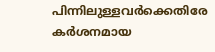പിന്നിലുള്ളവർക്കെതിരേ കര്‍ശനമായ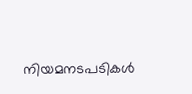നിയമനടപടികൾ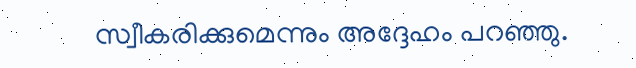സ്വീകരിക്കുമെന്നും അദ്ദേഹം പറഞ്ഞു.